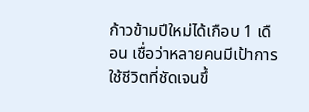ก้าวข้ามปีใหม่ได้เกือบ 1 เดือน เชื่อว่าหลายคนมีเป้าการใช้ชีวิตที่ชัดเจนขึ้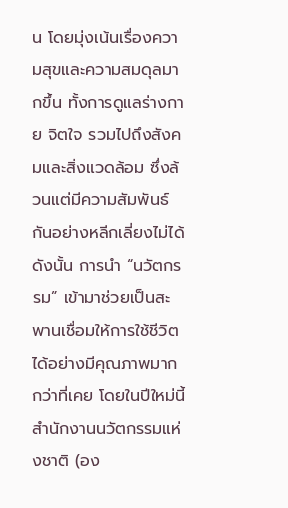น โดยมุ่งเน้นเรื่องความสุขและความสมดุลมากขึ้น ทั้งการดูแลร่างกาย จิตใจ รวมไปถึงสังคมและสิ่งแวดล้อม ซึ่งล้วนแต่มีความสัมพันธ์กันอย่างหลีกเลี่ยงไม่ได้ ดังนั้น การนำ “นวัตกรรม” เข้ามาช่วยเป็นสะพานเชื่อมให้การใช้ชีวิตได้อย่างมีคุณภาพมากกว่าที่เคย โดยในปีใหม่นี้ สำนักงานนวัตกรรมแห่งชาติ (อง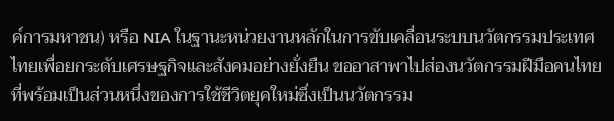ค์การมหาชน) หรือ NIA ในฐานะหน่วยงานหลักในการขับเคลื่อนระบบนวัตกรรมประเทศไทยเพื่อยกระดับเศรษฐกิจและสังคมอย่างยั่งยืน ขออาสาพาไปส่องนวัตกรรมฝีมือคนไทยที่พร้อมเป็นส่วนหนึ่งของการใช้ชีวิตยุคใหม่ซึ่งเป็นนวัตกรรม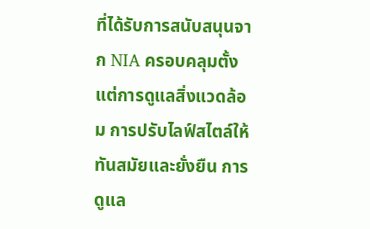ที่ได้รับการสนับสนุนจาก NIA ครอบคลุมตั้งแต่การดูแลสิ่งแวดล้อม การปรับไลฟ์สไตล์ให้ทันสมัยและยั่งยืน การดูแล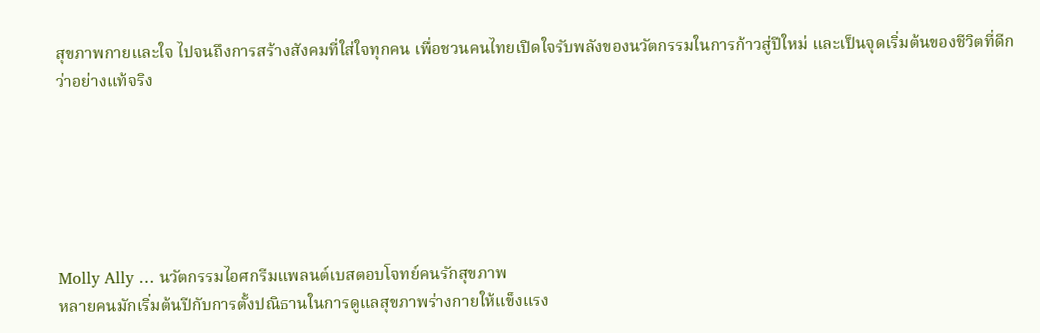สุขภาพกายและใจ ไปจนถึงการสร้างสังคมที่ใส่ใจทุกคน เพื่อชวนคนไทยเปิดใจรับพลังของนวัตกรรมในการก้าวสู่ปีใหม่ และเป็นจุดเริ่มต้นของชีวิตที่ดีกว่าอย่างแท้จริง






Molly Ally … นวัตกรรมไอศกรีมแพลนต์เบสตอบโจทย์คนรักสุขภาพ
หลายคนมักเริ่มต้นปีกับการตั้งปณิธานในการดูแลสุขภาพร่างกายให้แข็งแรง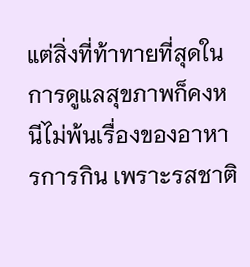แต่สิ่งที่ท้าทายที่สุดในการดูแลสุขภาพก็คงหนีไม่พ้นเรื่องของอาหารการกิน เพราะรสชาติ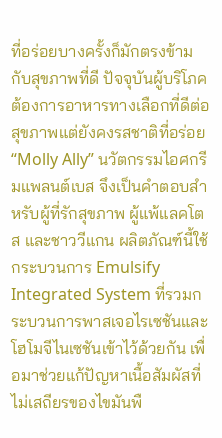ที่อร่อยบางครั้งก็มักตรงข้ามกับสุขภาพที่ดี ปัจจุบันผู้บริโภคต้องการอาหารทางเลือกที่ดีต่อสุขภาพแต่ยังคงรสชาติที่อร่อย “Molly Ally” นวัตกรรมไอศกรีมแพลนต์เบส จึงเป็นคำตอบสำหรับผู้ที่รักสุขภาพ ผู้แพ้แลคโตส และชาววีแกน ผลิตภัณฑ์นี้ใช้กระบวนการ Emulsify Integrated System ที่รวมกระบวนการพาสเจอไรเซชันและโฮโมจีไนเซชันเข้าไว้ด้วยกัน เพื่อมาช่วยแก้ปัญหาเนื้อสัมผัสที่ไม่เสถียรของไขมันพื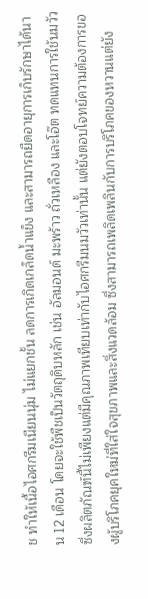ช ทำให้เนื้อไอศกรีมเนียนนุ่ม ไม่แยกชั้น ลดการเกิดเกล็ดน้ำแข็ง และสามารถยืดอายุการเก็บรักษาได้นาน 12 เดือน โดยจะใช้พืชเป็นวัตถุดิบหลัก เช่น อัลมอนด์ มะพร้าว ถั่วเหลือง และโอ๊ต ทดแทนการใช้นมวัว ซึ่งผลิตภัณฑ์นี้ไม่เพียงแต่มีคุณภาพเทียบเท่ากับไอศกรีมนมวัวเท่านั้น แต่ยังตอบโจทย์ความต้องการของผู้บริโภคยุคใหม่ที่ใส่ใจสุขภาพและสิ่งแวดล้อม ซึ่งสามารถเพลิดเพลินกับการบริโภคของหวานแต่ยัง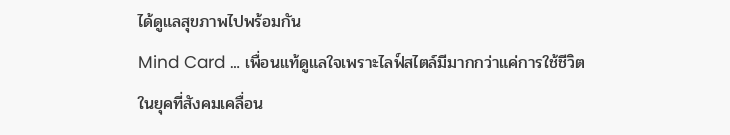ได้ดูแลสุขภาพไปพร้อมกัน
Mind Card … เพื่อนแท้ดูแลใจเพราะไลฟ์สไตล์มีมากกว่าแค่การใช้ชีวิต
ในยุคที่สังคมเคลื่อน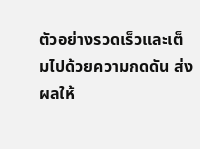ตัวอย่างรวดเร็วและเต็มไปด้วยความกดดัน ส่งผลให้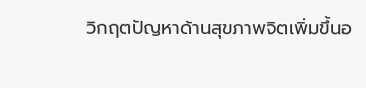วิกฤตปัญหาด้านสุขภาพจิตเพิ่มขึ้นอ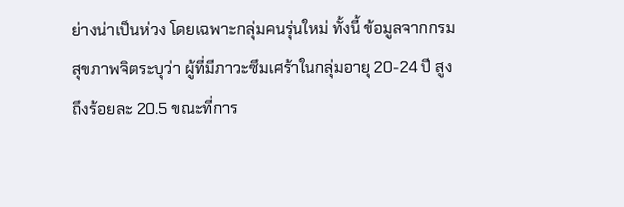ย่างน่าเป็นห่วง โดยเฉพาะกลุ่มคนรุ่นใหม่ ทั้งนี้ ข้อมูลจากกรมสุขภาพจิตระบุว่า ผู้ที่มีภาวะซึมเศร้าในกลุ่มอายุ 20-24 ปี สูงถึงร้อยละ 20.5 ขณะที่การ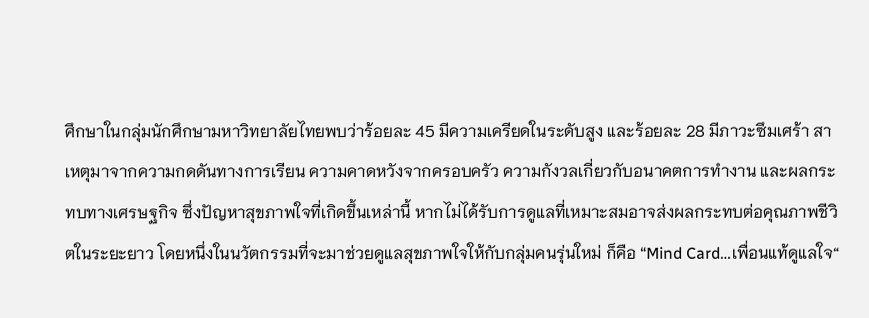ศึกษาในกลุ่มนักศึกษามหาวิทยาลัยไทยพบว่าร้อยละ 45 มีความเครียดในระดับสูง และร้อยละ 28 มีภาวะซึมเศร้า สาเหตุมาจากความกดดันทางการเรียน ความคาดหวังจากครอบครัว ความกังวลเกี่ยวกับอนาคตการทำงาน และผลกระทบทางเศรษฐกิจ ซึ่งปัญหาสุขภาพใจที่เกิดขึ้นเหล่านี้ หากไม่ได้รับการดูแลที่เหมาะสมอาจส่งผลกระทบต่อคุณภาพชีวิตในระยะยาว โดยหนึ่งในนวัตกรรมที่จะมาช่วยดูแลสุขภาพใจให้กับกลุ่มคนรุ่นใหม่ ก็คือ “Mind Card…เพื่อนแท้ดูแลใจ“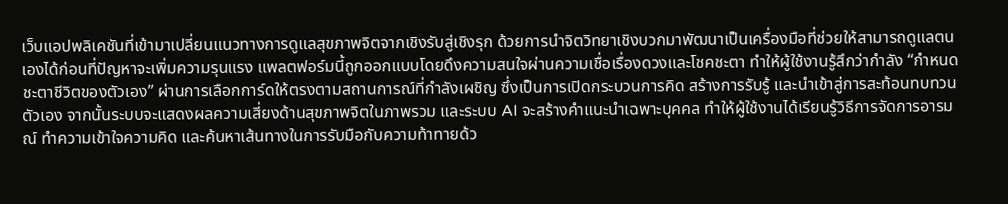เว็บแอปพลิเคชันที่เข้ามาเปลี่ยนแนวทางการดูแลสุขภาพจิตจากเชิงรับสู่เชิงรุก ด้วยการนำจิตวิทยาเชิงบวกมาพัฒนาเป็นเครื่องมือที่ช่วยให้สามารถดูแลตนเองได้ก่อนที่ปัญหาจะเพิ่มความรุนแรง แพลตฟอร์มนี้ถูกออกแบบโดยดึงความสนใจผ่านความเชื่อเรื่องดวงและโชคชะตา ทำให้ผู้ใช้งานรู้สึกว่ากำลัง “กำหนดชะตาชีวิตของตัวเอง” ผ่านการเลือกการ์ดให้ตรงตามสถานการณ์ที่กำลังเผชิญ ซึ่งเป็นการเปิดกระบวนการคิด สร้างการรับรู้ และนำเข้าสู่การสะท้อนทบทวนตัวเอง จากนั้นระบบจะแสดงผลความเสี่ยงด้านสุขภาพจิตในภาพรวม และระบบ AI จะสร้างคำแนะนำเฉพาะบุคคล ทำให้ผู้ใช้งานได้เรียนรู้วิธีการจัดการอารมณ์ ทำความเข้าใจความคิด และค้นหาเส้นทางในการรับมือกับความท้าทายด้ว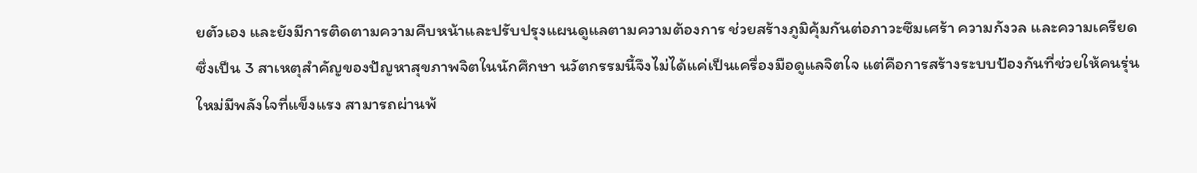ยตัวเอง และยังมีการติดตามความคืบหน้าและปรับปรุงแผนดูแลตามความต้องการ ช่วยสร้างภูมิคุ้มกันต่อภาวะซึมเศร้า ความกังวล และความเครียด ซึ่งเป็น 3 สาเหตุสำคัญของปัญหาสุขภาพจิตในนักศึกษา นวัตกรรมนี้จึงไม่ได้แค่เป็นเครื่องมือดูแลจิตใจ แต่คือการสร้างระบบป้องกันที่ช่วยให้คนรุ่นใหม่มีพลังใจที่แข็งแรง สามารถผ่านพ้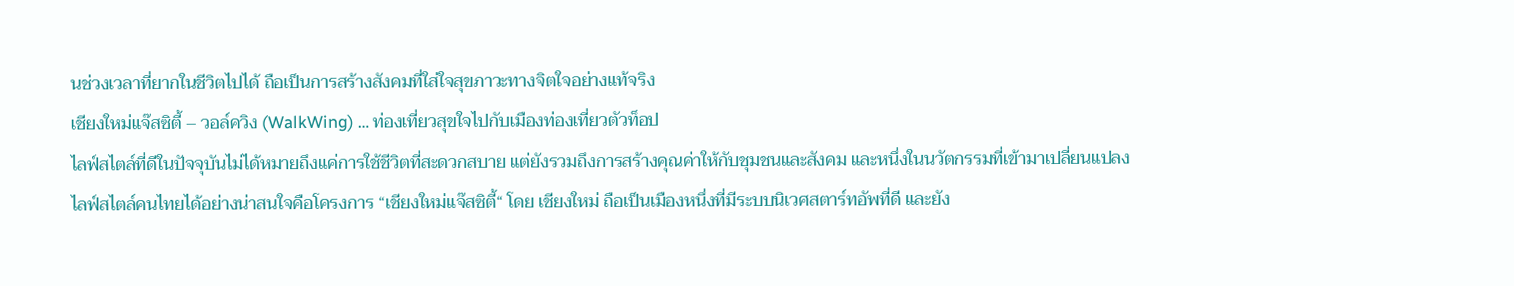นช่วงเวลาที่ยากในชีวิตไปได้ ถือเป็นการสร้างสังคมที่ใส่ใจสุขภาวะทางจิตใจอย่างแท้จริง
เชียงใหม่แจ๊สซิตี้ – วอล์ควิง (WalkWing) … ท่องเที่ยวสุขใจไปกับเมืองท่องเที่ยวตัวท็อป
ไลฟ์สไตล์ที่ดีในปัจจุบันไม่ได้หมายถึงแค่การใช้ชีวิตที่สะดวกสบาย แต่ยังรวมถึงการสร้างคุณค่าให้กับชุมชนและสังคม และหนึ่งในนวัตกรรมที่เข้ามาเปลี่ยนแปลงไลฟ์สไตล์คนไทยได้อย่างน่าสนใจคือโครงการ “เชียงใหม่แจ๊สซิตี้“ โดย เชียงใหม่ ถือเป็นเมืองหนึ่งที่มีระบบนิเวศสตาร์ทอัพที่ดี และยัง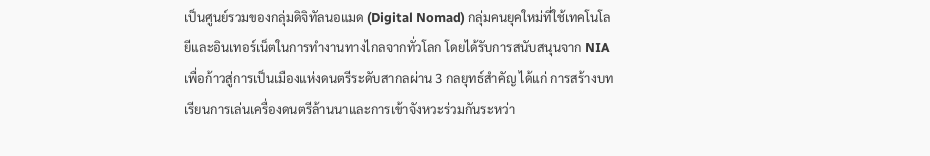เป็นศูนย์รวมของกลุ่มดิจิทัลนอแมด (Digital Nomad) กลุ่มคนยุคใหม่ที่ใช้เทคโนโลยีและอินเทอร์เน็ตในการทำงานทางไกลจากทั่วโลก โดยได้รับการสนับสนุนจาก NIA เพื่อก้าวสู่การเป็นเมืองแห่งดนตรีระดับสากลผ่าน 3 กลยุทธ์สำคัญ ได้แก่ การสร้างบทเรียนการเล่นเครื่องดนตรีล้านนาและการเข้าจังหวะร่วมกันระหว่า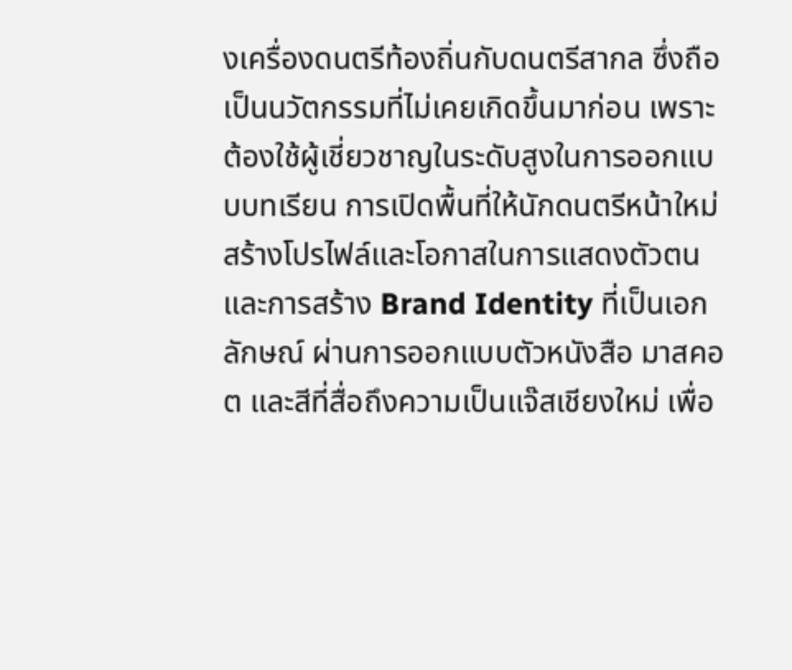งเครื่องดนตรีท้องถิ่นกับดนตรีสากล ซึ่งถือเป็นนวัตกรรมที่ไม่เคยเกิดขึ้นมาก่อน เพราะต้องใช้ผู้เชี่ยวชาญในระดับสูงในการออกแบบบทเรียน การเปิดพื้นที่ให้นักดนตรีหน้าใหม่สร้างโปรไฟล์และโอกาสในการแสดงตัวตน และการสร้าง Brand Identity ที่เป็นเอกลักษณ์ ผ่านการออกแบบตัวหนังสือ มาสคอต และสีที่สื่อถึงความเป็นแจ๊สเชียงใหม่ เพื่อ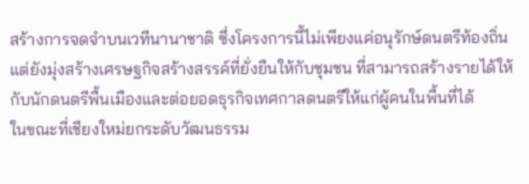สร้างการจดจำบนเวทีนานาชาติ ซึ่งโครงการนี้ไม่เพียงแค่อนุรักษ์ดนตรีท้องถิ่น แต่ยังมุ่งสร้างเศรษฐกิจสร้างสรรค์ที่ยั่งยืนให้กับชุมชน ที่สามารถสร้างรายได้ให้กับนักดนตรีพื้นเมืองและต่อยอดธุรกิจเทศกาลดนตรีให้แก่ผู้คนในพื้นที่ได้
ในขณะที่เชียงใหม่ยกระดับวัฒนธรรม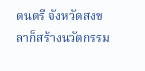ดนตรี จังหวัดสงขลาก็สร้างนวัตกรรม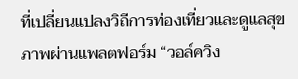ที่เปลี่ยนแปลงวิถีการท่องเที่ยวและดูแลสุขภาพผ่านแพลตฟอร์ม “วอล์ควิง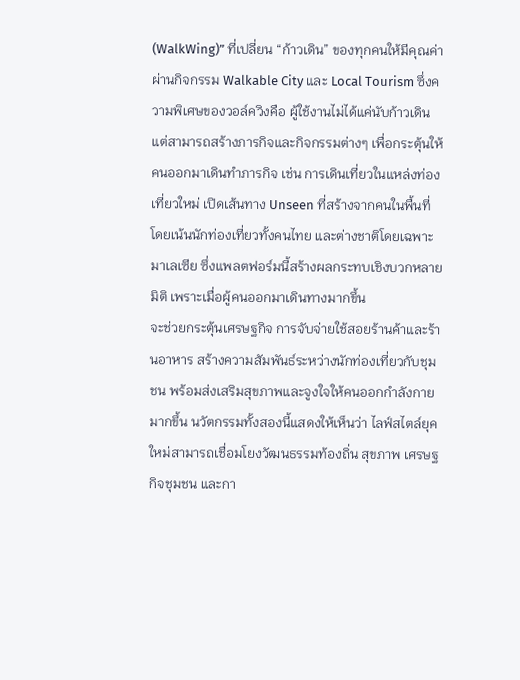(WalkWing)” ที่เปลี่ยน “ก้าวเดิน” ของทุกคนให้มีคุณค่าผ่านกิจกรรม Walkable City และ Local Tourism ซึ่งความพิเศษของวอล์ควิงคือ ผู้ใช้งานไม่ได้แค่นับก้าวเดิน แต่สามารถสร้างภารกิจและกิจกรรมต่างๆ เพื่อกระตุ้นให้คนออกมาเดินทำภารกิจ เช่น การเดินเที่ยวในแหล่งท่องเที่ยวใหม่ เปิดเส้นทาง Unseen ที่สร้างจากคนในพื้นที่ โดยเน้นนักท่องเที่ยวทั้งคนไทย และต่างชาติโดยเฉพาะมาเลเซีย ซึ่งแพลตฟอร์มนี้สร้างผลกระทบเชิงบวกหลายมิติ เพราะเมื่อผู้คนออกมาเดินทางมากขึ้น
จะช่วยกระตุ้นเศรษฐกิจ การจับจ่ายใช้สอยร้านค้าและร้านอาหาร สร้างความสัมพันธ์ระหว่างนักท่องเที่ยวกับชุมชน พร้อมส่งเสริมสุขภาพและจูงใจให้คนออกกำลังกายมากขึ้น นวัตกรรมทั้งสองนี้แสดงให้เห็นว่า ไลฟ์สไตล์ยุคใหม่สามารถเชื่อมโยงวัฒนธรรมท้องถิ่น สุขภาพ เศรษฐกิจชุมชน และกา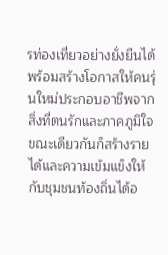รท่องเที่ยวอย่างยั่งยืนได้ พร้อมสร้างโอกาสให้คนรุ่นใหม่ประกอบอาชีพจากสิ่งที่ตนรักและภาคภูมิใจ ขณะเดียวกันก็สร้างรายได้และความเข้มแข็งให้กับชุมชนท้องถิ่นได้อ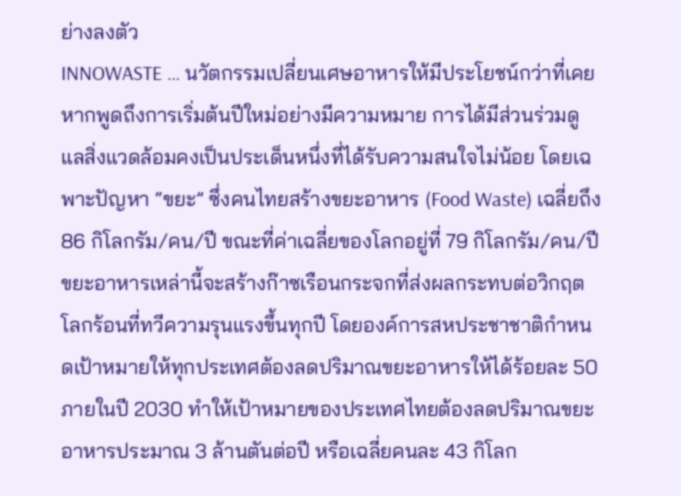ย่างลงตัว
INNOWASTE … นวัตกรรมเปลี่ยนเศษอาหารให้มีประโยชน์กว่าที่เคย
หากพูดถึงการเริ่มต้นปีใหม่อย่างมีความหมาย การได้มีส่วนร่วมดูแลสิ่งแวดล้อมคงเป็นประเด็นหนึ่งที่ได้รับความสนใจไม่น้อย โดยเฉพาะปัญหา “ขยะ” ซึ่งคนไทยสร้างขยะอาหาร (Food Waste) เฉลี่ยถึง 86 กิโลกรัม/คน/ปี ขณะที่ค่าเฉลี่ยของโลกอยู่ที่ 79 กิโลกรัม/คน/ปี ขยะอาหารเหล่านี้จะสร้างก๊าซเรือนกระจกที่ส่งผลกระทบต่อวิกฤตโลกร้อนที่ทวีความรุนแรงขึ้นทุกปี โดยองค์การสหประชาชาติกำหนดเป้าหมายให้ทุกประเทศต้องลดปริมาณขยะอาหารให้ได้ร้อยละ 50 ภายในปี 2030 ทำให้เป้าหมายของประเทศไทยต้องลดปริมาณขยะอาหารประมาณ 3 ล้านตันต่อปี หรือเฉลี่ยคนละ 43 กิโลก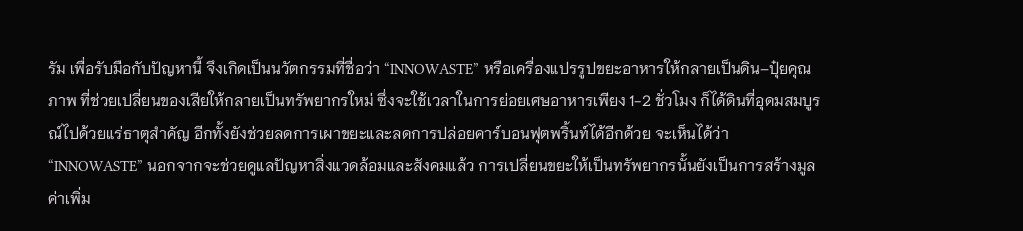รัม เพื่อรับมือกับปัญหานี้ จึงเกิดเป็นนวัตกรรมที่ชื่อว่า “INNOWASTE” หรือเครื่องแปรรูปขยะอาหารให้กลายเป็นดิน–ปุ๋ยคุณภาพ ที่ช่วยเปลี่ยนของเสียให้กลายเป็นทรัพยากรใหม่ ซึ่งจะใช้เวลาในการย่อยเศษอาหารเพียง 1-2 ชั่วโมง ก็ได้ดินที่อุดมสมบูรณ์ไปด้วยแร่ธาตุสำคัญ อีกทั้งยังช่วยลดการเผาขยะและลดการปล่อยคาร์บอนฟุตพริ้นท์ได้อีกด้วย จะเห็นได้ว่า “INNOWASTE” นอกจากจะช่วยดูแลปัญหาสิ่งแวดล้อมและสังคมแล้ว การเปลี่ยนขยะให้เป็นทรัพยากรนั้นยังเป็นการสร้างมูลค่าเพิ่ม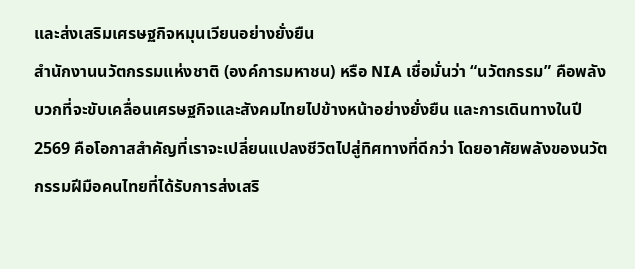และส่งเสริมเศรษฐกิจหมุนเวียนอย่างยั่งยืน
สำนักงานนวัตกรรมแห่งชาติ (องค์การมหาชน) หรือ NIA เชื่อมั่นว่า “นวัตกรรม” คือพลังบวกที่จะขับเคลื่อนเศรษฐกิจและสังคมไทยไปข้างหน้าอย่างยั่งยืน และการเดินทางในปี 2569 คือโอกาสสำคัญที่เราจะเปลี่ยนแปลงชีวิตไปสู่ทิศทางที่ดีกว่า โดยอาศัยพลังของนวัตกรรมฝีมือคนไทยที่ได้รับการส่งเสริ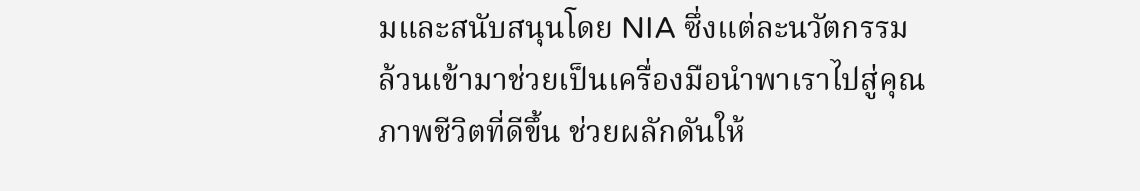มและสนับสนุนโดย NIA ซึ่งแต่ละนวัตกรรมล้วนเข้ามาช่วยเป็นเครื่องมือนำพาเราไปสู่คุณภาพชีวิตที่ดีขึ้น ช่วยผลักดันให้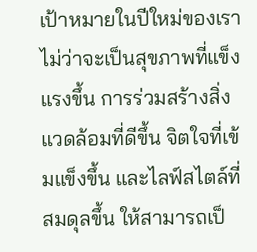เป้าหมายในปีใหม่ของเรา ไม่ว่าจะเป็นสุขภาพที่แข็งแรงขึ้น การร่วมสร้างสิ่งแวดล้อมที่ดีขึ้น จิตใจที่เข้มแข็งขึ้น และไลฟ์สไตล์ที่สมดุลขึ้น ให้สามารถเป็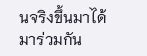นจริงขึ้นมาได้
มาร่วมกัน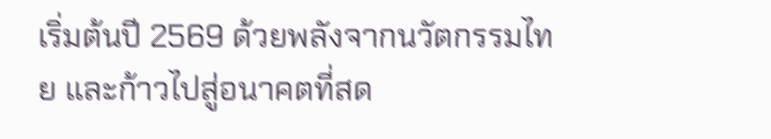เริ่มต้นปี 2569 ด้วยพลังจากนวัตกรรมไทย และก้าวไปสู่อนาคตที่สด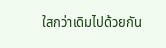ใสกว่าเดิมไปด้วยกัน